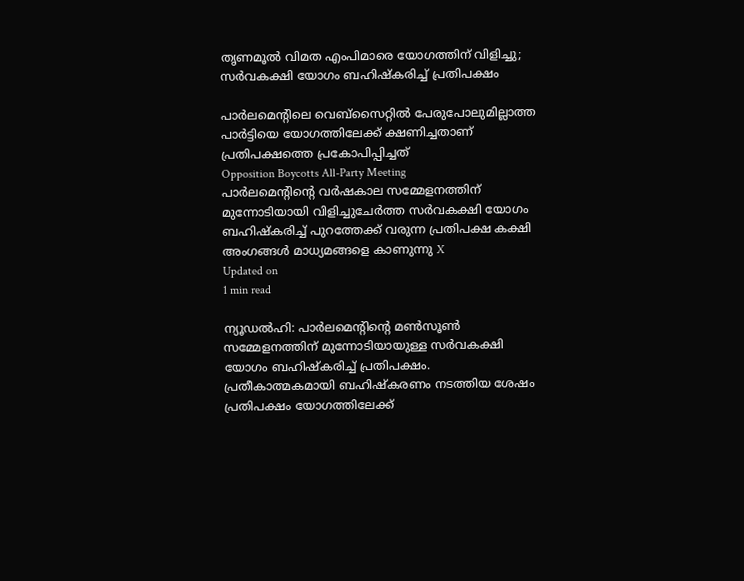തൃണമൂല്‍ വിമത എംപിമാരെ യോഗത്തിന് വിളിച്ചു; സര്‍വകക്ഷി യോഗം ബഹിഷ്‌കരിച്ച് പ്രതിപക്ഷം

പാര്‍ലമെന്റിലെ വെബ്‌സൈറ്റില്‍ പേരുപോലുമില്ലാത്ത പാര്‍ട്ടിയെ യോഗത്തിലേക്ക് ക്ഷണിച്ചതാണ് പ്രതിപക്ഷത്തെ പ്രകോപിപ്പിച്ചത്
Opposition Boycotts All-Party Meeting
പാർലമെന്റിന്റെ വർഷകാല സമ്മേളനത്തിന് മുന്നോടിയായി വിളിച്ചുചേർത്ത സർവകക്ഷി യോഗം ബഹിഷ്കരിച്ച് പുറത്തേക്ക് വരുന്ന പ്രതിപക്ഷ കക്ഷി അംഗങ്ങൾ മാധ്യമങ്ങളെ കാണുന്നു X
Updated on
1 min read

ന്യൂഡല്‍ഹി: പാര്‍ലമെന്റിന്റെ മണ്‍സൂണ്‍ സമ്മേളനത്തിന് മുന്നോടിയായുള്ള സര്‍വകക്ഷി യോഗം ബഹിഷ്‌കരിച്ച് പ്രതിപക്ഷം. പ്രതീകാത്മകമായി ബഹിഷ്‌കരണം നടത്തിയ ശേഷം പ്രതിപക്ഷം യോഗത്തിലേക്ക്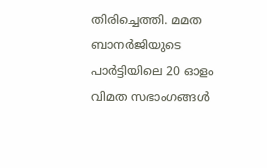തിരിച്ചെത്തി. മമത ബാനര്‍ജിയുടെ പാര്‍ട്ടിയിലെ 20 ഓളം വിമത സഭാംഗങ്ങള്‍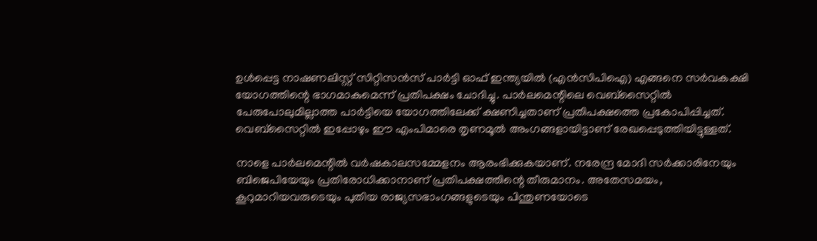ഉള്‍പ്പെട്ട നാഷണലിസ്റ്റ് സിറ്റിസന്‍സ് പാര്‍ട്ടി ഓഫ് ഇന്ത്യയില്‍ (എന്‍സിപിഐ) എങ്ങനെ സര്‍വകക്ഷി യോഗത്തിന്റെ ഭാഗമാകുമെന്ന് പ്രതിപക്ഷം ചോദിച്ചു. പാര്‍ലമെന്റിലെ വെബ്‌സൈറ്റില്‍ പേരുപോലുമില്ലാത്ത പാര്‍ട്ടിയെ യോഗത്തിലേക്ക് ക്ഷണിച്ചതാണ് പ്രതിപക്ഷത്തെ പ്രകോപിപ്പിച്ചത്. വെബ്സൈറ്റില്‍ ഇപ്പോഴും ഈ എംപിമാരെ തൃണമൂല്‍ അംഗങ്ങളായിട്ടാണ് രേഖപ്പെടുത്തിയിട്ടുള്ളത്.

നാളെ പാര്‍ലമെന്റില്‍ വര്‍ഷകാലസമ്മേളനം ആരംഭിക്കുകയാണ്. നരേന്ദ്ര മോദി സര്‍ക്കാരിനേയും ബിജെപിയേയും പ്രതിരോധിക്കാനാണ് പ്രതിപക്ഷത്തിന്റെ തീരുമാനം. അതേസമയം, കൂറുമാറിയവരുടെയും പുതിയ രാജ്യസഭാംഗങ്ങളുടെയും പിന്തുണയോടെ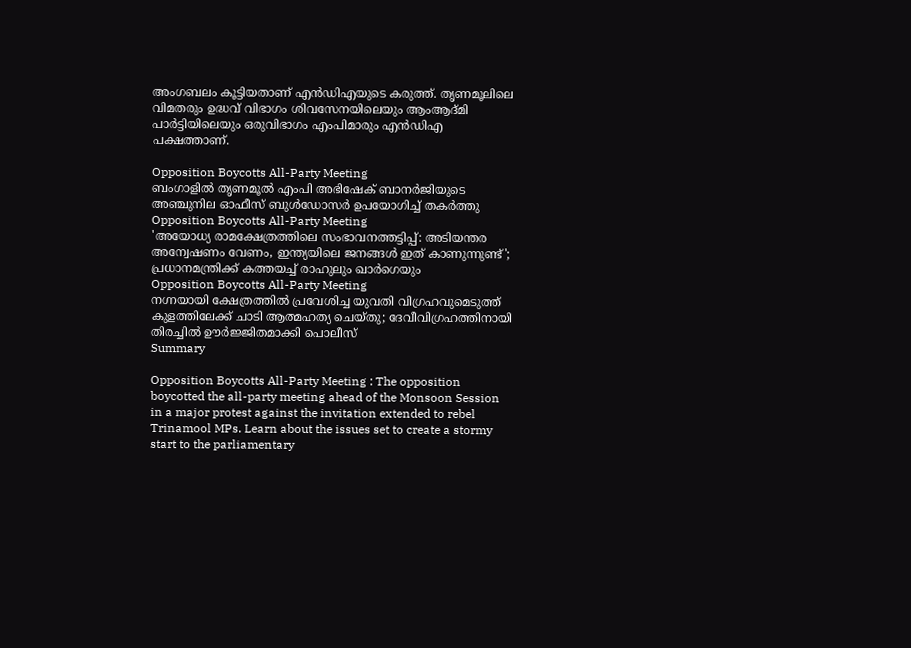അംഗബലം കൂട്ടിയതാണ് എന്‍ഡിഎയുടെ കരുത്ത്. തൃണമൂലിലെ വിമതരും ഉദ്ധവ് വിഭാഗം ശിവസേനയിലെയും ആംആദ്മി പാര്‍ട്ടിയിലെയും ഒരുവിഭാഗം എംപിമാരും എന്‍ഡിഎ പക്ഷത്താണ്.

Opposition Boycotts All-Party Meeting
ബംഗാളിൽ തൃണമൂൽ എംപി അഭിഷേക് ബാനർജിയുടെ അഞ്ചുനില ഓഫീസ് ബുൾഡോസർ ഉപയോഗിച്ച് തകർത്തു
Opposition Boycotts All-Party Meeting
'അയോധ്യ രാമക്ഷേത്രത്തിലെ സംഭാവനത്തട്ടിപ്പ്: അടിയന്തര അന്വേഷണം വേണം, ഇന്ത്യയിലെ ജനങ്ങള്‍ ഇത് കാണുന്നുണ്ട്'; പ്രധാനമന്ത്രിക്ക് കത്തയച്ച് രാഹുലും ഖാര്‍ഗെയും
Opposition Boycotts All-Party Meeting
നഗ്നയായി ക്ഷേത്രത്തിൽ പ്രവേശിച്ച യുവതി വിഗ്രഹവുമെടുത്ത് കുളത്തിലേക്ക് ചാടി ആത്മഹത്യ ചെയ്തു; ദേവീവിഗ്രഹത്തിനായി തിരച്ചിൽ ഊർജ്ജിതമാക്കി പൊലീസ്
Summary

Opposition Boycotts All-Party Meeting : The opposition boycotted the all-party meeting ahead of the Monsoon Session in a major protest against the invitation extended to rebel Trinamool MPs. Learn about the issues set to create a stormy start to the parliamentary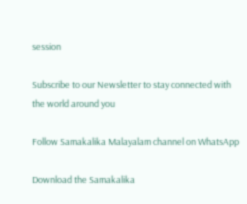session

Subscribe to our Newsletter to stay connected with the world around you

Follow Samakalika Malayalam channel on WhatsApp

Download the Samakalika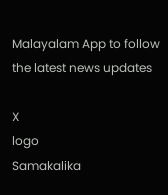Malayalam App to follow the latest news updates

X
logo
Samakalika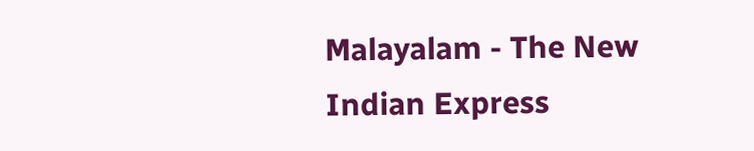Malayalam - The New Indian Express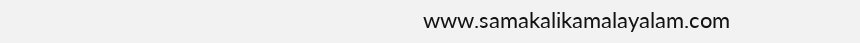www.samakalikamalayalam.com